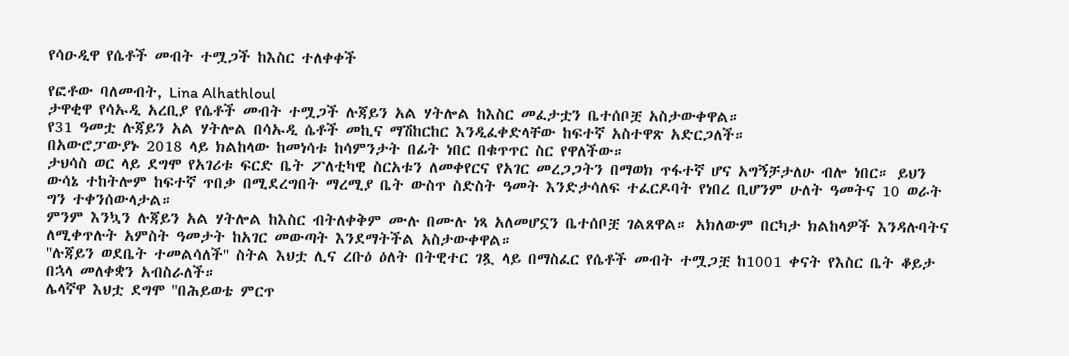የሳዑዲዋ የሴቶች መብት ተሟጋች ከእስር ተለቀቀች

የፎቶው ባለመብት, Lina Alhathloul
ታዋቂዋ የሳኡዲ አረቢያ የሴቶች መብት ተሟጋች ሉጃይን አል ሃትሎል ከእስር መፈታቷን ቤተሰቦቿ አስታውቀዋል።
የ31 ዓመቷ ሉጃይን አል ሃትሎል በሳኡዲ ሴቶች መኪና ማሽከርከር እንዲፈቀድላቸው ከፍተኛ አስተዋጽ አድርጋለች።
በአውሮፓውያኑ 2018 ላይ ክልከላው ከመነሳቱ ከሳምንታት በፊት ነበር በቁጥጥር ስር የዋለችው።
ታህሳስ ወር ላይ ደግሞ የአገሪቱ ፍርድ ቤት ፖለቲካዊ ስርአቱን ለመቀየርና የአገር መረጋጋትን በማወክ ጥፋተኛ ሆና አግኝቻታለሁ ብሎ ነበር። ይህን ውሳኔ ተከትሎም ከፍተኛ ጥበቃ በሚደረግበት ማረሚያ ቤት ውስጥ ስድስት ዓመት እንድታሳለፍ ተፈርዶባት የነበረ ቢሆንም ሁለት ዓመትና 10 ወራት ግን ተቀንሰውላታል።
ምንም እንኳን ሉጃይን አል ሃትሎል ከእስር ብትለቀቅም ሙሉ በሙሉ ነጻ አለመሆኗን ቤተሰቦቿ ገልጸዋል። አክለውም በርካታ ክልከላዎች እንዳሉባትና ለሚቀጥሉት አምስት ዓመታት ከአገር መውጣት እንደማትችል አስታውቀዋል።
''ሉጃይን ወደቤት ተመልሳለች'' ስትል እህቷ ሊና ረቡዕ ዕለት በትዊተር ገጿ ላይ በማስፈር የሴቶች መብት ተሟጋቿ ከ1001 ቀናት የእስር ቤት ቆይታ በኋላ መለቀቋን አብስራለች።
ሌላኛዋ እህቷ ደግሞ ''በሕይወቴ ምርጥ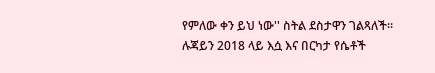የምለው ቀን ይህ ነው'' ስትል ደስታዋን ገልጻለች።
ሉጃይን 2018 ላይ እሷ እና በርካታ የሴቶች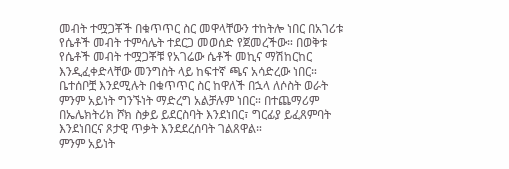መብት ተሟጋቾች በቁጥጥር ስር መዋላቸውን ተከትሎ ነበር በአገሪቱ የሴቶች መብት ተምሳሌት ተደርጋ መወሰድ የጀመረችው። በወቅቱ የሴቶች መብት ተሟጋቾቹ የአገሬው ሴቶች መኪና ማሽከርከር እንዲፈቀድላቸው መንግስት ላይ ከፍተኛ ጫና አሳድረው ነበር።
ቤተሰቦቿ እንደሚሉት በቁጥጥር ስር ከዋለች በኋላ ለሶስት ወራት ምንም አይነት ግንኙነት ማድረግ አልቻሉም ነበር። በተጨማሪም በኤሌክትሪክ ሾክ ስቃይ ይደርስባት እንደነበር፣ ግርፊያ ይፈጸምባት እንደነበርና ጾታዊ ጥቃት እንደደረሰባት ገልጸዋል።
ምንም አይነት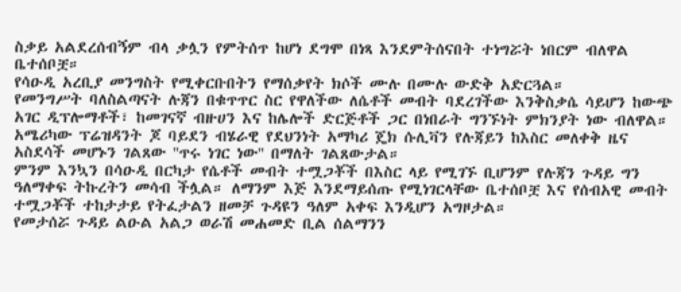ስቃይ አልደረሰብኝም ብላ ቃሏን የምትሰጥ ከሆነ ደግሞ በነጻ እንደምትሰናበት ተነግሯት ነበርም ብለዋል ቤተሰቦቿ።
የሳዑዲ አረቢያ መንግስት የሚቀርቡበትን የማሰቃየት ክሶች ሙሉ በሙሉ ውድቅ አድርጓል።
የመንግሥት ባለስልጣናት ሉጃን በቁጥጥር ስር የዋለችው ለሴቶች መብት ባደረገችው እንቅስቃሴ ሳይሆን ከውጭ አገር ዲፕሎማቶች፣ ከመገናኛ ብዙሀን እና ከሌሎች ድርጅቶች ጋር በነበራት ግንኙነት ምክንያት ነው ብለዋል።
አሜሪካው ፕሬዝዳንት ጆ ባይደን ብሄራዊ የደህንነት አማካሪ ጄክ ሱሊቫን የሉጃይን ከእስር መለቀቅ ዜና አስደሳች መሆኑን ገልጸው ''ጥሩ ነገር ነው'' በማለት ገልጸውታል።
ምንም እንኳን በሳዑዲ በርካታ የሴቶች መብት ተሟጋቾች በእስር ላይ የሚገኙ ቢሆንም የሉጃን ጉዳይ ግን ዓለማቀፍ ትኩረትን መሳብ ችሏል። ለማንም እጅ እንደማይሰጡ የሚነገርላቸው ቤተሰቦቿ እና የሰብአዊ መብት ተሟጋቾች ተከታታይ የትፈታልን ዘመቻ ጉዳዩን ዓለም አቀፍ እንዲሆን አግዞታል።
የመታሰሯ ጉዳይ ልዑል አልጋ ወራሽ መሐመድ ቢል ሰልማንን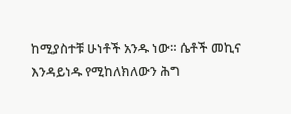ከሚያስተቹ ሁነቶች አንዱ ነው። ሴቶች መኪና እንዳይነዱ የሚከለክለውን ሕግ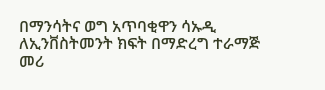በማንሳትና ወግ አጥባቂዋን ሳኡዲ ለኢንቨስትመንት ክፍት በማድረግ ተራማጅ መሪ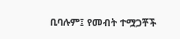ቢባሉም፤ የመብት ተሟጋቾች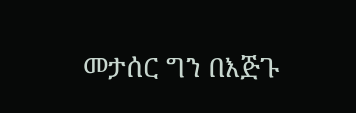መታሰር ግን በእጅጉ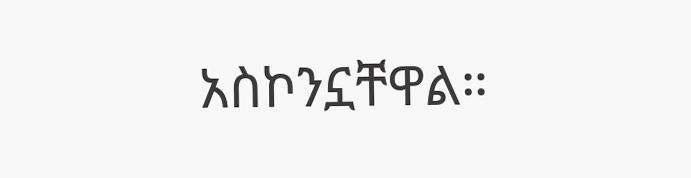አስኮንኗቸዋል።